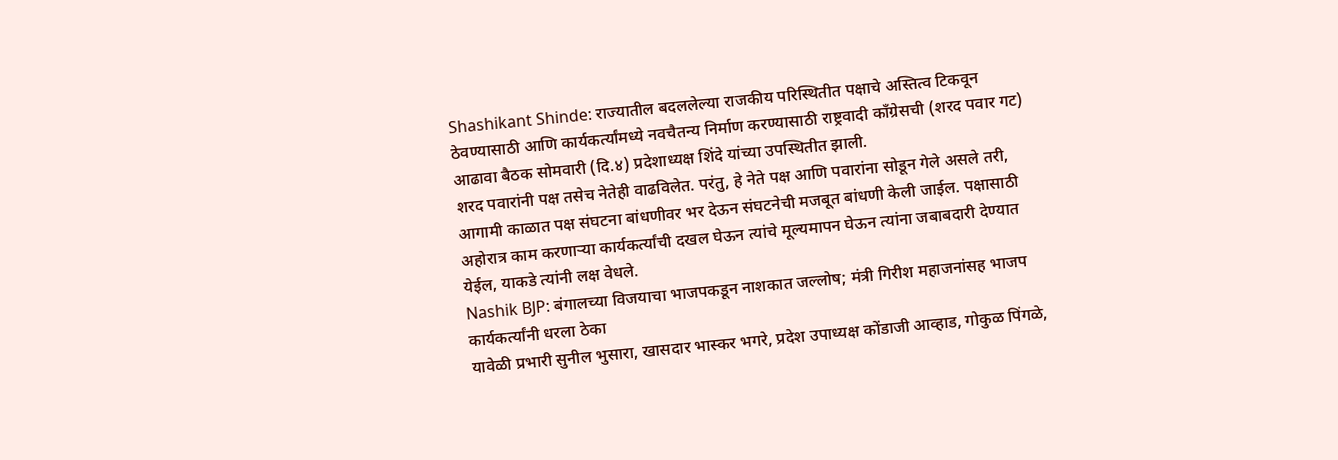Shashikant Shinde: राज्यातील बदललेल्या राजकीय परिस्थितीत पक्षाचे अस्तित्व टिकवून ठेवण्यासाठी आणि कार्यकर्त्यांमध्ये नवचैतन्य निर्माण करण्यासाठी राष्ट्रवादी काँग्रेसची (शरद पवार गट) आढावा बैठक सोमवारी (दि.४) प्रदेशाध्यक्ष शिंदे यांच्या उपस्थितीत झाली.
शरद पवारांनी पक्ष तसेच नेतेही वाढविलेत. परंतु, हे नेते पक्ष आणि पवारांना सोडून गेले असले तरी, आगामी काळात पक्ष संघटना बांधणीवर भर देऊन संघटनेची मजबूत बांधणी केली जाईल. पक्षासाठी अहोरात्र काम करणाऱ्या कार्यकर्त्यांची दखल घेऊन त्यांचे मूल्यमापन घेऊन त्यांना जबाबदारी देण्यात येईल, याकडे त्यांनी लक्ष वेधले.
Nashik BJP: बंगालच्या विजयाचा भाजपकडून नाशकात जल्लोष; मंत्री गिरीश महाजनांसह भाजप कार्यकर्त्यांनी धरला ठेका
यावेळी प्रभारी सुनील भुसारा, खासदार भास्कर भगरे, प्रदेश उपाध्यक्ष कोंडाजी आव्हाड, गोकुळ पिंगळे,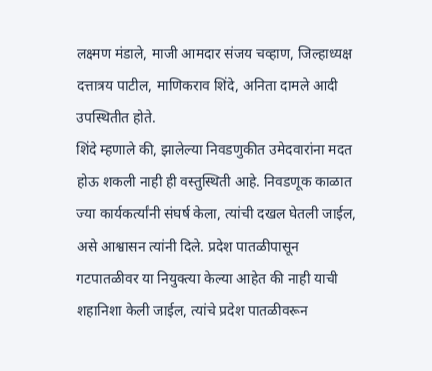लक्ष्मण मंडाले, माजी आमदार संजय चव्हाण, जिल्हाध्यक्ष दत्तात्रय पाटील, माणिकराव शिंदे, अनिता दामले आदी उपस्थितीत होते.
शिंदे म्हणाले की, झालेल्या निवडणुकीत उमेदवारांना मदत होऊ शकली नाही ही वस्तुस्थिती आहे. निवडणूक काळात ज्या कार्यकर्त्यांनी संघर्ष केला, त्यांची दखल घेतली जाईल, असे आश्वासन त्यांनी दिले. प्रदेश पातळीपासून गटपातळीवर या नियुक्त्या केल्या आहेत की नाही याची शहानिशा केली जाईल, त्यांचे प्रदेश पातळीवरून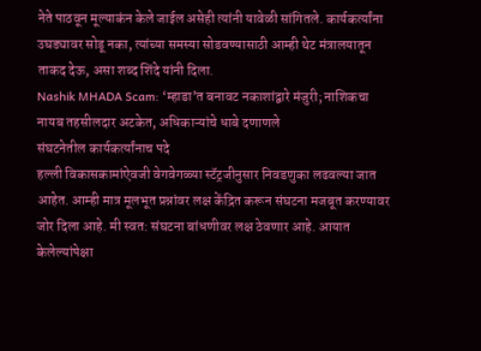नेते पाठवून मूल्याकंन केले जाईल असेही त्यांनी यावेळी सांगितले. कार्यकर्त्यांना उघड्यावर सोडू नका, त्यांच्या समस्या सोडवण्यासाठी आम्ही थेट मंत्रालयातून ताकद देऊ, असा शब्द शिंदे यांनी दिला.
Nashik MHADA Scam: ‘म्हाडा’त बनावट नकाशांद्वारे मंजुरी; नाशिकचा नायब तहसीलदार अटकेत, अधिकाऱ्यांचे धाबे दणाणले
संघटनेतील कार्यकर्त्यांनाच पदे
हल्ली विकासकामांऐवजी वेगवेगळ्या स्टॅट्रजीनुसार निवडणुका लढवल्या जात आहेत. आम्ही मात्र मूलभूत प्रश्नांवर लक्ष केंद्रित करून संघटना मजबूत करण्यावर जोर दिला आहे. मी स्वत: संघटना बांधणीवर लक्ष ठेवणार आहे. आयात केलेल्यांपेक्षा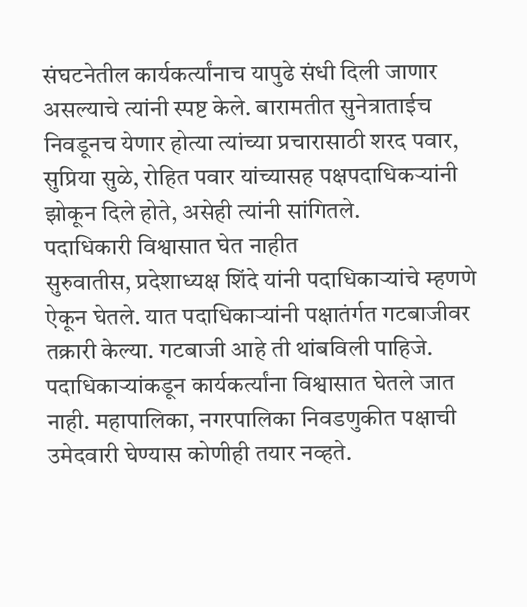संघटनेतील कार्यकर्त्यांनाच यापुढे संधी दिली जाणार असल्याचे त्यांनी स्पष्ट केले. बारामतीत सुनेत्राताईच निवडूनच येणार होत्या त्यांच्या प्रचारासाठी शरद पवार, सुप्रिया सुळे, रोहित पवार यांच्यासह पक्षपदाधिकऱ्यांनी झोकून दिले होते, असेही त्यांनी सांगितले.
पदाधिकारी विश्वासात घेत नाहीत
सुरुवातीस, प्रदेशाध्यक्ष शिंदे यांनी पदाधिकाऱ्यांचे म्हणणे ऐकून घेतले. यात पदाधिकाऱ्यांनी पक्षातंर्गत गटबाजीवर तक्रारी केल्या. गटबाजी आहे ती थांबविली पाहिजे. पदाधिकाऱ्यांकडून कार्यकर्त्यांना विश्वासात घेतले जात नाही. महापालिका, नगरपालिका निवडणुकीत पक्षाची उमेदवारी घेण्यास कोणीही तयार नव्हते.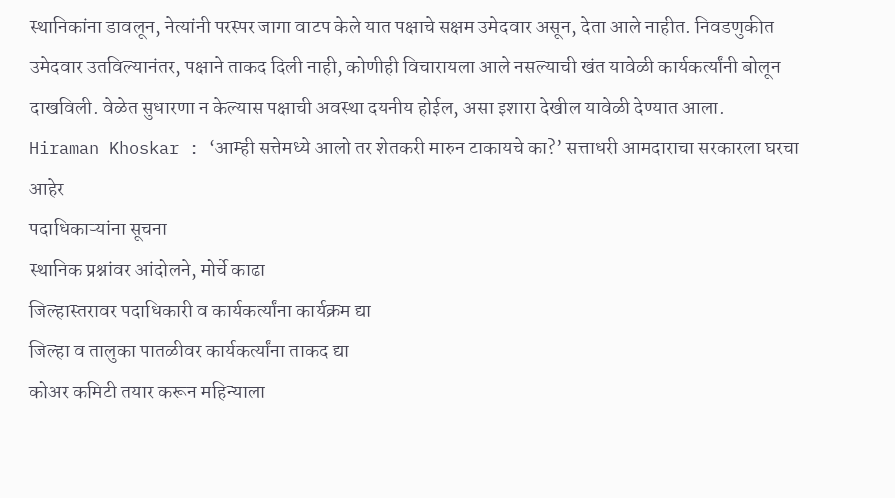स्थानिकांना डावलून, नेत्यांनी परस्पर जागा वाटप केले यात पक्षाचे सक्षम उमेदवार असून, देता आले नाहीत. निवडणुकीत उमेदवार उतविल्यानंतर, पक्षाने ताकद दिली नाही, कोणीही विचारायला आले नसल्याची खंत यावेळी कार्यकर्त्यांनी बोलून दाखविली. वेळेत सुधारणा न केल्यास पक्षाची अवस्था दयनीय होईल, असा इशारा देखील यावेळी देण्यात आला.
Hiraman Khoskar : ‘आम्ही सत्तेमध्ये आलो तर शेतकरी मारुन टाकायचे का?’ सत्ताधरी आमदाराचा सरकारला घरचा आहेर
पदाधिकाऱ्यांना सूचना
स्थानिक प्रश्नांवर आंदोलने, मोर्चे काढा
जिल्हास्तरावर पदाधिकारी व कार्यकर्त्यांना कार्यक्रम द्या
जिल्हा व तालुका पातळीवर कार्यकर्त्यांना ताकद द्या
कोअर कमिटी तयार करून महिन्याला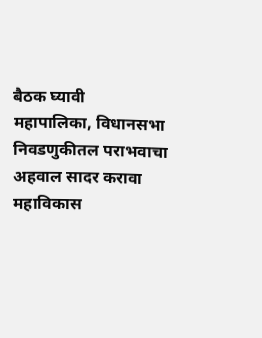बैठक घ्यावी
महापालिका, विधानसभा निवडणुकीतल पराभवाचा अहवाल सादर करावा
महाविकास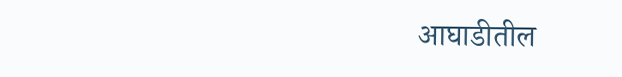आघाडीतील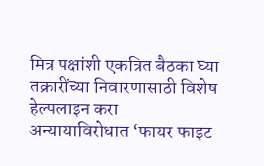मित्र पक्षांशी एकत्रित बैठका घ्या
तक्रारींच्या निवारणासाठी विशेष हेल्पलाइन करा
अन्यायाविरोधात ‘फायर फाइट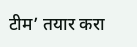टीम’ तयार करा